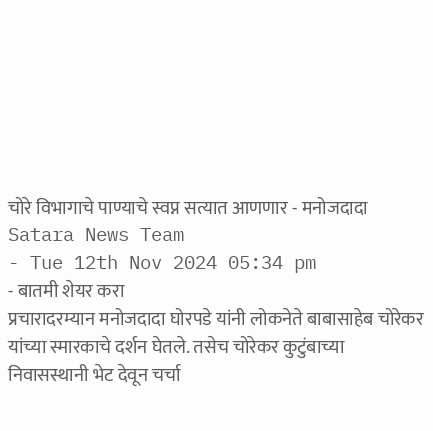चोरे विभागाचे पाण्याचे स्वप्न सत्यात आणणार - मनोजदादा
Satara News Team
- Tue 12th Nov 2024 05:34 pm
- बातमी शेयर करा
प्रचारादरम्यान मनोजदादा घोरपडे यांनी लोकनेते बाबासाहेब चोरेकर यांच्या स्मारकाचे दर्शन घेतले. तसेच चोरेकर कुटुंबाच्या निवासस्थानी भेट देवून चर्चा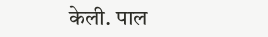केली. पाल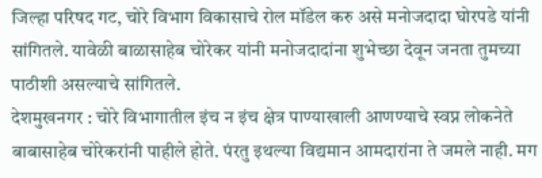जिल्हा परिषद गट, चोरे विभाग विकासाचे रोल मॉडेल करु असे मनोजदादा घोरपडे यांनी सांगितले. यावेळी बाळासाहेब चोरेकर यांनी मनोजदादांना शुभेच्छा देवून जनता तुमच्या पाठीशी असल्याचे सांगितले.
देशमुखनगर : चोरे विभागातील इंच न इंच क्षेत्र पाण्याखाली आणण्याचे स्वप्न लोकनेते बाबासाहेब चोरेकरांनी पाहीले होते. पंरतु इथल्या विद्यमान आमदारांना ते जमले नाही. मग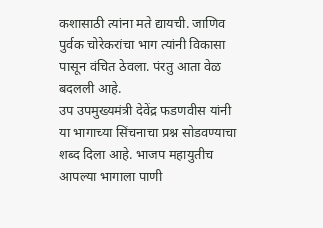कशासाठी त्यांना मते द्यायची. जाणिव पुर्वक चोरेकरांचा भाग त्यांनी विकासा पासून वंचित ठेवला. पंरतु आता वेळ बदलली आहे.
उप उपमुख्यमंत्री देवेंद्र फडणवीस यांनी या भागाच्या सिंचनाचा प्रश्न सोडवण्याचा शब्द दिला आहे. भाजप महायुतीच आपल्या भागाला पाणी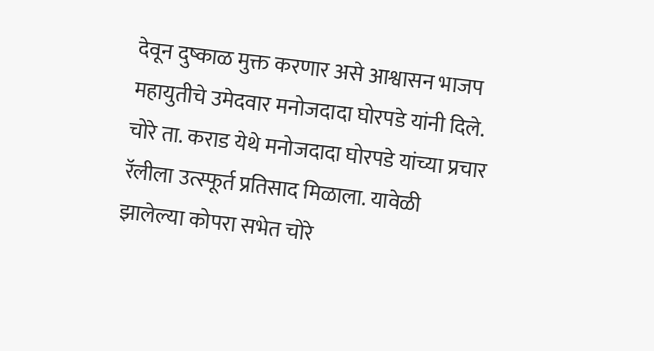देवून दुष्काळ मुक्त करणार असे आश्वासन भाजप महायुतीचे उमेदवार मनोजदादा घोरपडे यांनी दिले. चोरे ता. कराड येथे मनोजदादा घोरपडे यांच्या प्रचार रॅलीला उत्स्फूर्त प्रतिसाद मिळाला. यावेळी झालेल्या कोपरा सभेत चोरे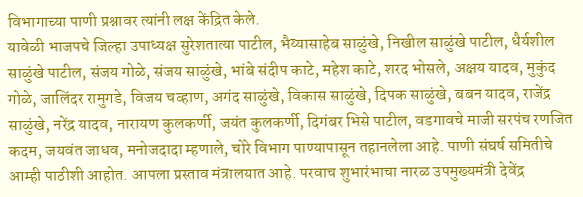विभागाच्या पाणी प्रश्नावर त्यांनी लक्ष केंद्रित केले.
यावेळी भाजपचे जिल्हा उपाध्यक्ष सुरेशतात्या पाटील, भैय्यासाहेब साळुंखे, निखील साळुंखे पाटील, धैर्यशील साळुंखे पाटील, संजय गोळे, संजय साळुंखे, भांबे संदीप काटे, महेश काटे, शरद भोसले, अक्षय यादव, मुकुंद गोळे, जालिंदर रामुगडे, विजय चव्हाण, अगंद साळुंखे, विकास साळुंखे, दिपक साळुंखे, बबन यादव, राजेंद्र साळुंखे, नरेंद्र यादव, नारायण कुलकर्णी, जयंत कुलकर्णी, दिगंबर भिसे पाटील, वडगावचे माजी सरपंच रणजित कदम, जयवंत जाधव, मनोजदादा म्हणाले, चोरे विभाग पाण्यापासून तहानलेला आहे. पाणी संघर्ष समितीचे आम्ही पाठीशी आहोत. आपला प्रस्ताव मंत्रालयात आहे. परवाच शुभारंभाचा नारळ उपमुख्यमंत्री देवेंद्र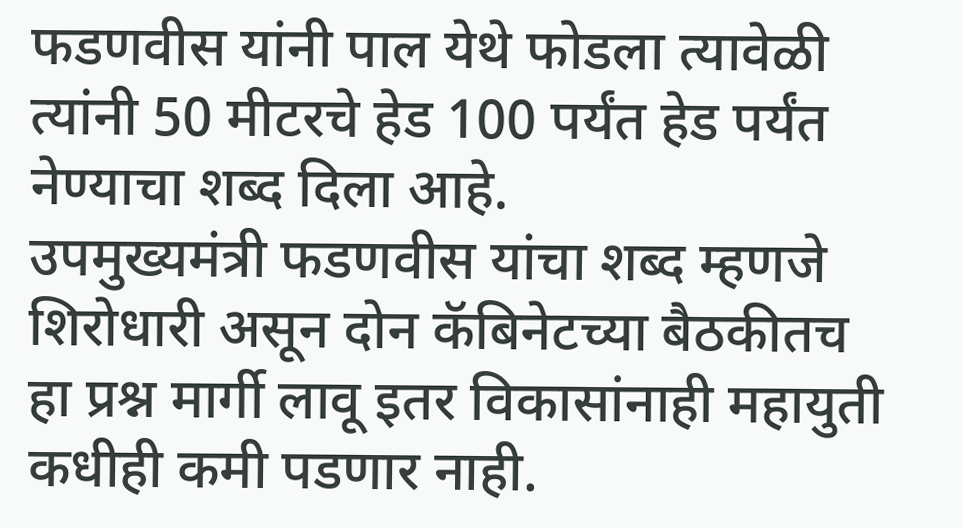फडणवीस यांनी पाल येथे फोडला त्यावेळी त्यांनी 50 मीटरचे हेड 100 पर्यंत हेड पर्यंत नेण्याचा शब्द दिला आहे.
उपमुख्यमंत्री फडणवीस यांचा शब्द म्हणजे शिरोधारी असून दोन कॅबिनेटच्या बैठकीतच हा प्रश्न मार्गी लावू इतर विकासांनाही महायुती कधीही कमी पडणार नाही.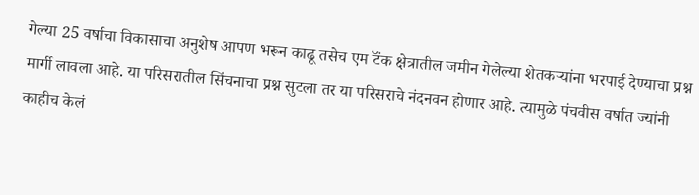गेल्या 25 वर्षाचा विकासाचा अनुशेष आपण भरून काढू तसेच एम टॅंक क्षेत्रातील जमीन गेलेल्या शेतकऱ्यांना भरपाई देण्याचा प्रश्न मार्गी लावला आहे. या परिसरातील सिंचनाचा प्रश्न सुटला तर या परिसराचे नंदनवन होणार आहे. त्यामुळे पंचवीस वर्षात ज्यांनी काहीच केलं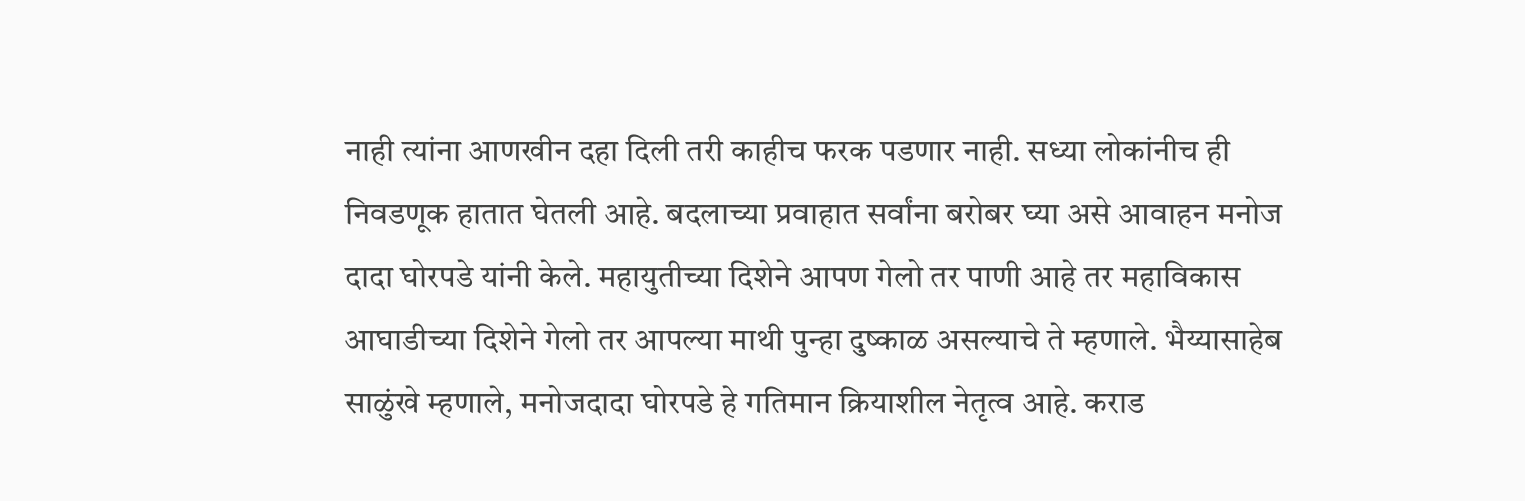नाही त्यांना आणखीन दहा दिली तरी काहीच फरक पडणार नाही. सध्या लोकांनीच ही निवडणूक हातात घेतली आहे. बदलाच्या प्रवाहात सर्वांना बरोबर घ्या असे आवाहन मनोज दादा घोरपडे यांनी केले. महायुतीच्या दिशेने आपण गेलो तर पाणी आहे तर महाविकास आघाडीच्या दिशेने गेलो तर आपल्या माथी पुन्हा दुष्काळ असल्याचे ते म्हणाले. भैय्यासाहेब साळुंखे म्हणाले, मनोजदादा घोरपडे हे गतिमान क्रियाशील नेतृत्व आहे. कराड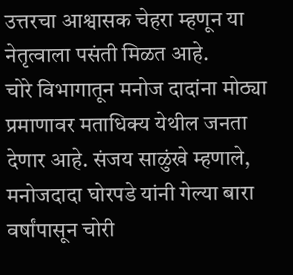उत्तरचा आश्वासक चेहरा म्हणून या नेतृत्वाला पसंती मिळत आहे.
चोरे विभागातून मनोज दादांना मोठ्या प्रमाणावर मताधिक्य येथील जनता देणार आहे. संजय साळुंखे म्हणाले, मनोजदादा घोरपडे यांनी गेल्या बारा वर्षांपासून चोरी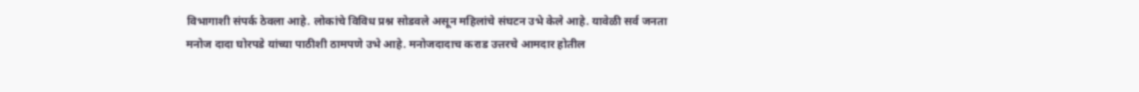विभागाशी संपर्क ठेवला आहे. लोकांचे विविध प्रश्न सोडवले असून महिलांचे संघटन उभे केले आहे. यावेळी सर्व जनता मनोज दादा घोरपडे यांच्या पाठीशी ठामपणे उभे आहे. मनोजदादाच कराड उत्तरचे आमदार होतील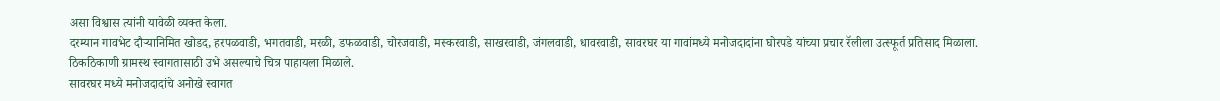असा विश्वास त्यांनी यावेळी व्यक्त केला.
दरम्यान गावभेट दौऱ्यानिमित खोडद, हरपळवाडी, भगतवाडी, मरळी, डफळवाडी, चोरजवाडी, मस्करवाडी, साखरवाडी, जंगलवाडी, धावरवाडी, सावरघर या गावांमध्ये मनोजदादांना घोरपडे यांच्या प्रचार रॅलीला उत्स्फूर्त प्रतिसाद मिळाला. ठिकठिकाणी ग्रामस्थ स्वागतासाठी उभे असल्याचे चित्र पाहायला मिळाले.
सावरघर मध्ये मनोजदादांचे अनोखे स्वागत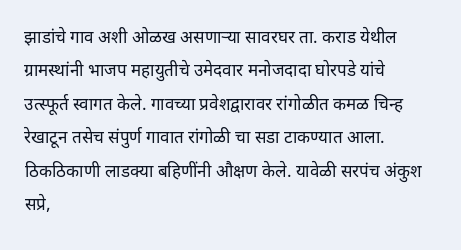झाडांचे गाव अशी ओळख असणाऱ्या सावरघर ता. कराड येथील ग्रामस्थांनी भाजप महायुतीचे उमेदवार मनोजदादा घोरपडे यांचे उत्स्फूर्त स्वागत केले. गावच्या प्रवेशद्वारावर रांगोळीत कमळ चिन्ह रेखाटून तसेच संपुर्ण गावात रांगोळी चा सडा टाकण्यात आला. ठिकठिकाणी लाडक्या बहिणींनी औक्षण केले. यावेळी सरपंच अंकुश सप्रे,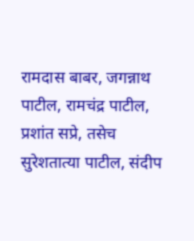रामदास बाबर, जगन्नाथ पाटील, रामचंद्र पाटील, प्रशांत सप्रे, तसेच सुरेशतात्या पाटील, संदीप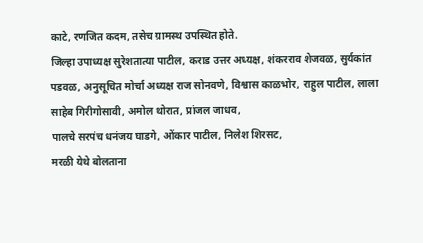काटे, रणजित कदम, तसेच ग्रामस्थ उपस्थित होते.
जिल्हा उपाध्यक्ष सुरेशतात्या पाटील, कराड उत्तर अध्यक्ष, शंकरराव शेजवळ, सुर्यकांत पडवळ, अनुसूचित मोर्चा अध्यक्ष राज सोनवणे, विश्वास काळभोर, राहुल पाटील, लाला साहेब गिरीगोसावी, अमोल थोरात, प्रांजल जाधव,
पालचे सरपंच धनंजय घाडगे, ओंकार पाटील, निलेश शिरसट,
मरळी येथे बोलताना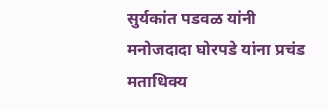सुर्यकांत पडवळ यांनी मनोजदादा घोरपडे यांना प्रचंड मताधिक्य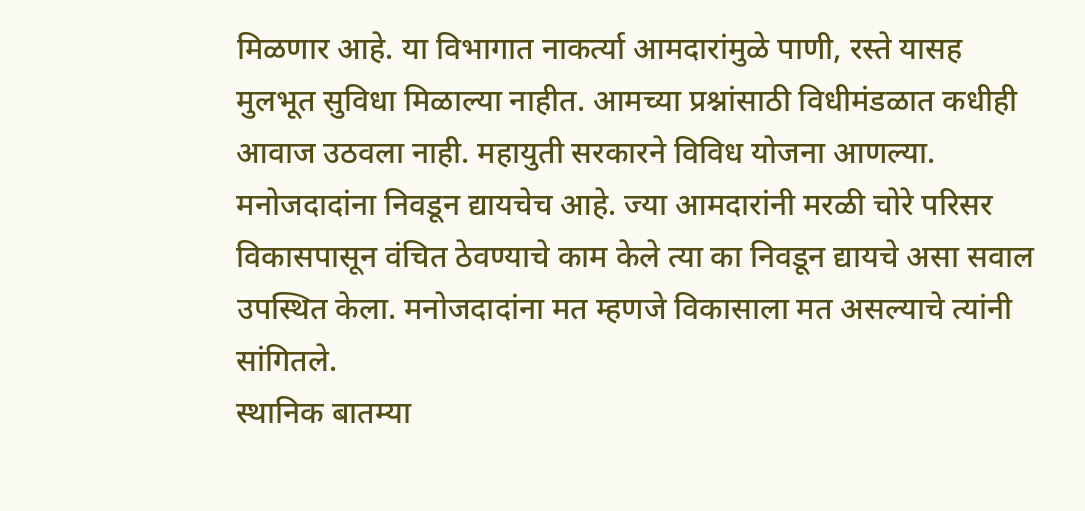मिळणार आहे. या विभागात नाकर्त्या आमदारांमुळे पाणी, रस्ते यासह मुलभूत सुविधा मिळाल्या नाहीत. आमच्या प्रश्नांसाठी विधीमंडळात कधीही आवाज उठवला नाही. महायुती सरकारने विविध योजना आणल्या. मनोजदादांना निवडून द्यायचेच आहे. ज्या आमदारांनी मरळी चोरे परिसर विकासपासून वंचित ठेवण्याचे काम केले त्या का निवडून द्यायचे असा सवाल उपस्थित केला. मनोजदादांना मत म्हणजे विकासाला मत असल्याचे त्यांनी सांगितले.
स्थानिक बातम्या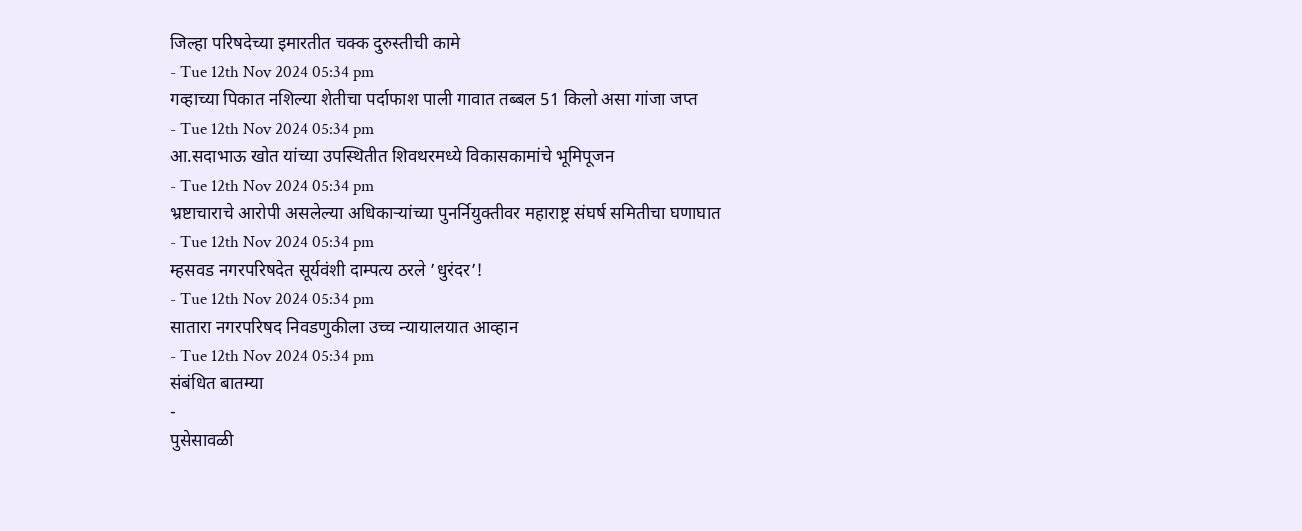जिल्हा परिषदेच्या इमारतीत चक्क दुरुस्तीची कामे
- Tue 12th Nov 2024 05:34 pm
गव्हाच्या पिकात नशिल्या शेतीचा पर्दाफाश पाली गावात तब्बल 51 किलो असा गांजा जप्त
- Tue 12th Nov 2024 05:34 pm
आ.सदाभाऊ खोत यांच्या उपस्थितीत शिवथरमध्ये विकासकामांचे भूमिपूजन
- Tue 12th Nov 2024 05:34 pm
भ्रष्टाचाराचे आरोपी असलेल्या अधिकाऱ्यांच्या पुनर्नियुक्तीवर महाराष्ट्र संघर्ष समितीचा घणाघात
- Tue 12th Nov 2024 05:34 pm
म्हसवड नगरपरिषदेत सूर्यवंशी दाम्पत्य ठरले ’धुरंदर’!
- Tue 12th Nov 2024 05:34 pm
सातारा नगरपरिषद निवडणुकीला उच्च न्यायालयात आव्हान
- Tue 12th Nov 2024 05:34 pm
संबंधित बातम्या
-
पुसेसावळी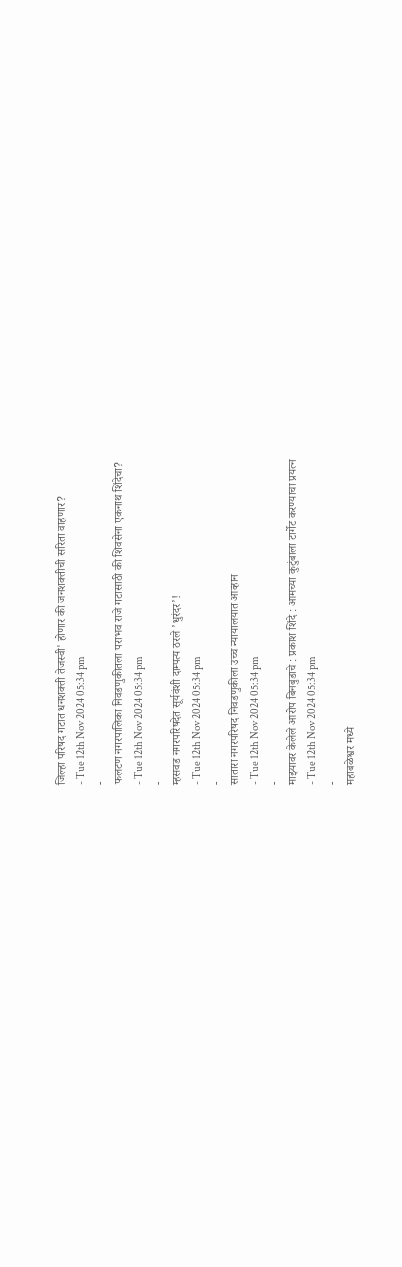जिल्हा परिषद गटात धनशक्ती तेजस्वी' होणार की जनशक्तीची सरिता वाहणार?
- Tue 12th Nov 2024 05:34 pm
-
फलटण नगरपालिका निवडणुकीतला पराभव राजे गटासाठी की शिवसेना एकनाथ शिंदेचा?
- Tue 12th Nov 2024 05:34 pm
-
म्हसवड नगरपरिषदेत सूर्यवंशी दाम्पत्य ठरले ’धुरंदर’!
- Tue 12th Nov 2024 05:34 pm
-
सातारा नगरपरिषद निवडणुकीला उच्च न्यायालयात आव्हान
- Tue 12th Nov 2024 05:34 pm
-
माझ्यावर केलेले आरोप बिनबुडाचे : प्रकाश शिंदे : आमच्या कुटुंबाला टार्गेट करण्याचा प्रयत्न
- Tue 12th Nov 2024 05:34 pm
-
महाबळेश्वर मध्ये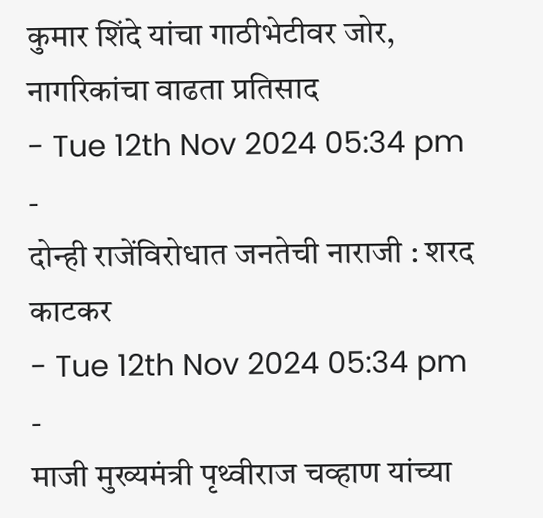कुमार शिंदे यांचा गाठीभेटीवर जोर, नागरिकांचा वाढता प्रतिसाद
- Tue 12th Nov 2024 05:34 pm
-
दोन्ही राजेंविरोधात जनतेची नाराजी : शरद काटकर
- Tue 12th Nov 2024 05:34 pm
-
माजी मुख्यमंत्री पृथ्वीराज चव्हाण यांच्या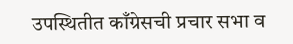उपस्थितीत काँग्रेसची प्रचार सभा व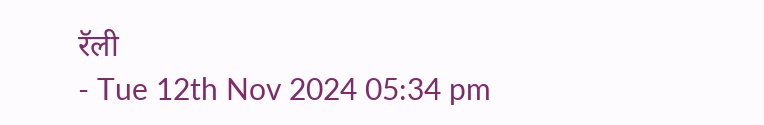रॅली
- Tue 12th Nov 2024 05:34 pm